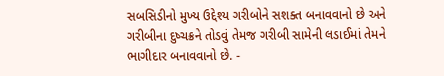સબસિડીનો મુખ્ય ઉદ્દેશ્ય ગરીબોને સશક્ત બનાવવાનો છે અને ગરીબીના દુષ્ચક્રને તોડવું તેમજ ગરીબી સામેની લડાઈમાં તેમને ભાગીદાર બનાવવાનો છે. -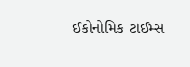ઈકોનોમિક ટાઈમ્સ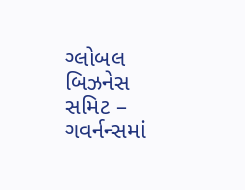ગ્લોબલ બિઝનેસ સમિટ – ગવર્નન્સમાં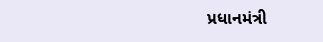પ્રધાનમંત્રી